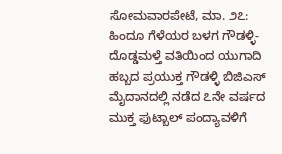ಸೋಮವಾರಪೇಟೆ, ಮಾ. ೨೭: ಹಿಂದೂ ಗೆಳೆಯರ ಬಳಗ ಗೌಡಳ್ಳಿ-ದೊಡ್ಡಮಳ್ತೆ ವತಿಯಿಂದ ಯುಗಾದಿ ಹಬ್ಬದ ಪ್ರಯುಕ್ತ ಗೌಡಳ್ಳಿ ಬಿಜಿಎಸ್ ಮೈದಾನದಲ್ಲಿ ನಡೆದ ೭ನೇ ವರ್ಷದ ಮುಕ್ತ ಫುಟ್ಬಾಲ್ ಪಂದ್ಯಾವಳಿಗೆ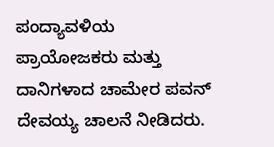ಪಂದ್ಯಾವಳಿಯ ಪ್ರಾಯೋಜಕರು ಮತ್ತು ದಾನಿಗಳಾದ ಚಾಮೇರ ಪವನ್ ದೇವಯ್ಯ ಚಾಲನೆ ನೀಡಿದರು.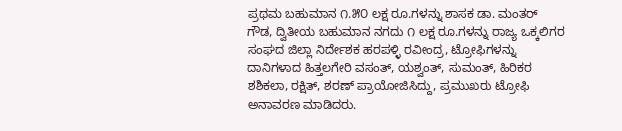ಪ್ರಥಮ ಬಹುಮಾನ ೧.೫೦ ಲಕ್ಷ ರೂ.ಗಳನ್ನು ಶಾಸಕ ಡಾ. ಮಂತರ್ ಗೌಡ, ದ್ವಿತೀಯ ಬಹುಮಾನ ನಗದು ೧ ಲಕ್ಷ ರೂ.ಗಳನ್ನು ರಾಜ್ಯ ಒಕ್ಕಲಿಗರ ಸಂಘದ ಜಿಲ್ಲಾ ನಿರ್ದೇಶಕ ಹರಪಳ್ಳಿ ರವೀಂದ್ರ, ಟ್ರೋಫಿಗಳನ್ನು ದಾನಿಗಳಾದ ಹಿತ್ತಲಗೇರಿ ವಸಂತ್, ಯಶ್ವಂತ್, ಸುಮಂತ್, ಹಿರಿಕರ ಶಶಿಕಲಾ, ರಕ್ಷಿತ್, ಶರಣ್ ಪ್ರಾಯೋಜಿಸಿದ್ದು, ಪ್ರಮುಖರು ಟ್ರೋಫಿ ಅನಾವರಣ ಮಾಡಿದರು.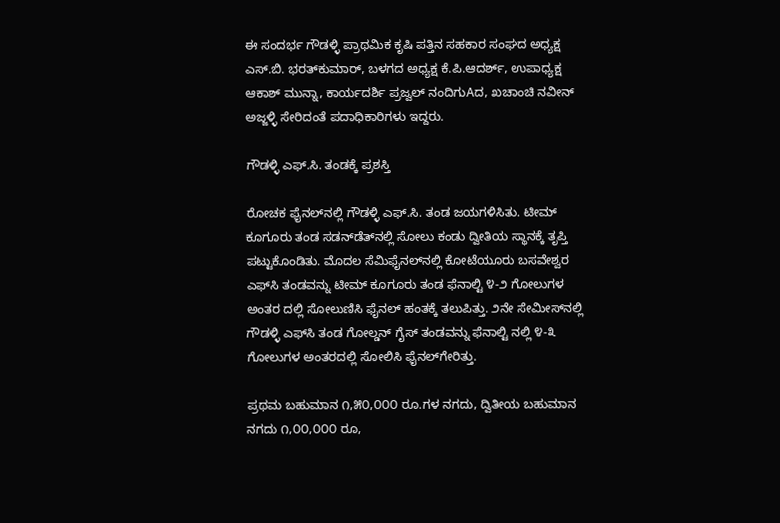ಈ ಸಂದರ್ಭ ಗೌಡಳ್ಳಿ ಪ್ರಾಥಮಿಕ ಕೃಷಿ ಪತ್ತಿನ ಸಹಕಾರ ಸಂಘದ ಅಧ್ಯಕ್ಷ ಎಸ್.ಬಿ. ಭರತ್‌ಕುಮಾರ್, ಬಳಗದ ಅಧ್ಯಕ್ಷ ಕೆ.ಪಿ.ಆದರ್ಶ್, ಉಪಾಧ್ಯಕ್ಷ ಆಕಾಶ್ ಮುನ್ನಾ, ಕಾರ್ಯದರ್ಶಿ ಪ್ರಜ್ವಲ್ ನಂದಿಗುAದ, ಖಚಾಂಚಿ ನವೀನ್ ಅಜ್ಜಳ್ಳಿ ಸೇರಿದಂತೆ ಪದಾಧಿಕಾರಿಗಳು ಇದ್ದರು.

ಗೌಡಳ್ಳಿ ಎಫ್.ಸಿ. ತಂಡಕ್ಕೆ ಪ್ರಶಸ್ತಿ

ರೋಚಕ ಫೈನಲ್‌ನಲ್ಲಿ ಗೌಡಳ್ಳಿ ಎಫ್.ಸಿ. ತಂಡ ಜಯಗಳಿಸಿತು. ಟೀಮ್ ಕೂಗೂರು ತಂಡ ಸಡನ್‌ಡೆತ್‌ನಲ್ಲಿ ಸೋಲು ಕಂಡು ದ್ವೀತಿಯ ಸ್ಥಾನಕ್ಕೆ ತೃಪ್ತಿ ಪಟ್ಟುಕೊಂಡಿತು. ಮೊದಲ ಸೆಮಿಫೈನಲ್‌ನಲ್ಲಿ ಕೋಟೆಯೂರು ಬಸವೇಶ್ವರ ಎಫ್‌ಸಿ ತಂಡವನ್ನು ಟೀಮ್ ಕೂಗೂರು ತಂಡ ಫೆನಾಲ್ಟಿ ೪-೨ ಗೋಲುಗಳ ಅಂತರ ದಲ್ಲಿ ಸೋಲುಣಿಸಿ ಫೈನಲ್ ಹಂತಕ್ಕೆ ತಲುಪಿತ್ತು. ೨ನೇ ಸೇಮೀಸ್‌ನಲ್ಲಿ ಗೌಡಳ್ಳಿ ಎಫ್‌ಸಿ ತಂಡ ಗೋಲ್ಡನ್ ಗೈಸ್ ತಂಡವನ್ನು ಫೆನಾಲ್ಟಿ ನಲ್ಲಿ ೪-೩ ಗೋಲುಗಳ ಅಂತರದಲ್ಲಿ ಸೋಲಿಸಿ ಫೈನಲ್‌ಗೇರಿತ್ತು.

ಪ್ರಥಮ ಬಹುಮಾನ ೧,೫೦,೦೦೦ ರೂ.ಗಳ ನಗದು, ದ್ವಿತೀಯ ಬಹುಮಾನ ನಗದು ೧,೦೦,೦೦೦ ರೂ,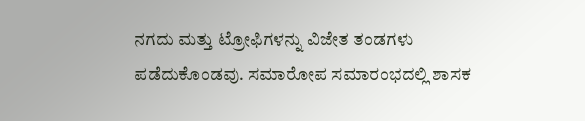ನಗದು ಮತ್ತು ಟ್ರೋಫಿಗಳನ್ನು ವಿಜೇತ ತಂಡಗಳು ಪಡೆದುಕೊಂಡವು. ಸಮಾರೋಪ ಸಮಾರಂಭದಲ್ಲಿ ಶಾಸಕ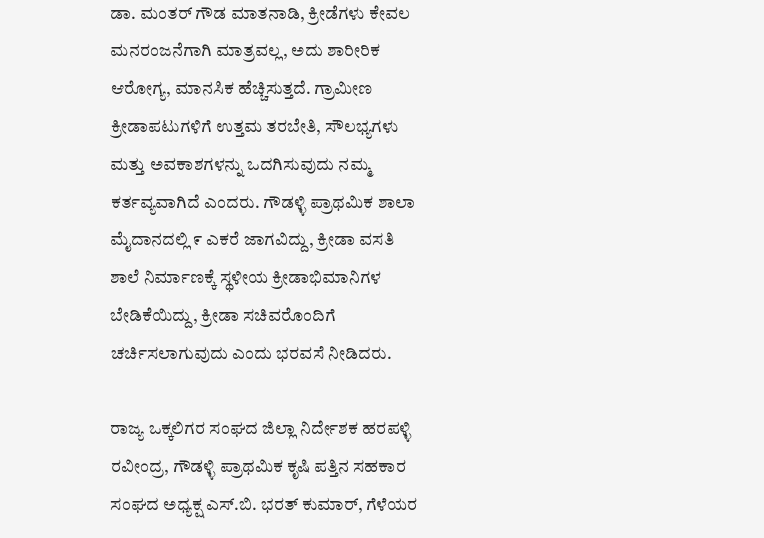ಡಾ. ಮಂತರ್ ಗೌಡ ಮಾತನಾಡಿ, ಕ್ರೀಡೆಗಳು ಕೇವಲ ಮನರಂಜನೆಗಾಗಿ ಮಾತ್ರವಲ್ಲ, ಅದು ಶಾರೀರಿಕ ಆರೋಗ್ಯ, ಮಾನಸಿಕ ಹೆಚ್ಚಿಸುತ್ತದೆ. ಗ್ರಾಮೀಣ ಕ್ರೀಡಾಪಟುಗಳಿಗೆ ಉತ್ತಮ ತರಬೇತಿ, ಸೌಲಭ್ಯಗಳು ಮತ್ತು ಅವಕಾಶಗಳನ್ನು ಒದಗಿಸುವುದು ನಮ್ಮ ಕರ್ತವ್ಯವಾಗಿದೆ ಎಂದರು. ಗೌಡಳ್ಳಿ ಪ್ರಾಥಮಿಕ ಶಾಲಾ ಮೈದಾನದಲ್ಲಿ ೯ ಎಕರೆ ಜಾಗವಿದ್ದು, ಕ್ರೀಡಾ ವಸತಿ ಶಾಲೆ ನಿರ್ಮಾಣಕ್ಕೆ ಸ್ಥಳೀಯ ಕ್ರೀಡಾಭಿಮಾನಿಗಳ ಬೇಡಿಕೆಯಿದ್ದು, ಕ್ರೀಡಾ ಸಚಿವರೊಂದಿಗೆ ಚರ್ಚಿಸಲಾಗುವುದು ಎಂದು ಭರವಸೆ ನೀಡಿದರು.

ರಾಜ್ಯ ಒಕ್ಕಲಿಗರ ಸಂಘದ ಜಿಲ್ಲಾ ನಿರ್ದೇಶಕ ಹರಪಳ್ಳಿ ರವೀಂದ್ರ, ಗೌಡಳ್ಳಿ ಪ್ರಾಥಮಿಕ ಕೃಷಿ ಪತ್ತಿನ ಸಹಕಾರ ಸಂಘದ ಅಧ್ಯಕ್ಷ ಎಸ್.ಬಿ. ಭರತ್ ಕುಮಾರ್, ಗೆಳೆಯರ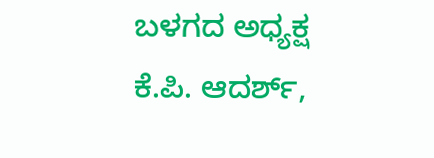ಬಳಗದ ಅಧ್ಯಕ್ಷ ಕೆ.ಪಿ. ಆದರ್ಶ್,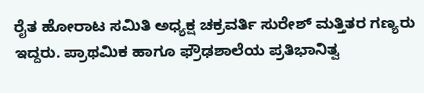ರೈತ ಹೋರಾಟ ಸಮಿತಿ ಅಧ್ಯಕ್ಷ ಚಕ್ರವರ್ತಿ ಸುರೇಶ್ ಮತ್ತಿತರ ಗಣ್ಯರು ಇದ್ದರು. ಪ್ರಾಥಮಿಕ ಹಾಗೂ ಫ್ರೌಢಶಾಲೆಯ ಪ್ರತಿಭಾನಿತ್ವ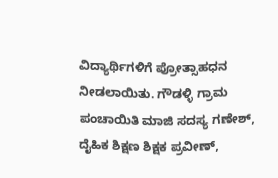ವಿದ್ಯಾರ್ಥಿಗಳಿಗೆ ಪ್ರೋತ್ಸಾಹಧನ ನೀಡಲಾಯಿತು. ಗೌಡಳ್ಳಿ ಗ್ರಾಮ ಪಂಚಾಯಿತಿ ಮಾಜಿ ಸದಸ್ಯ ಗಣೇಶ್, ದೈಹಿಕ ಶಿಕ್ಷಣ ಶಿಕ್ಷಕ ಪ್ರವೀಣ್,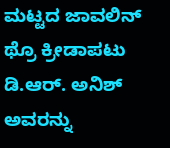ಮಟ್ಟದ ಜಾವಲಿನ್ ಥ್ರೊ ಕ್ರೀಡಾಪಟು ಡಿ.ಆರ್. ಅನಿಶ್ ಅವರನ್ನು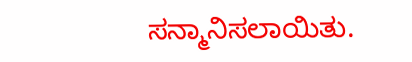ಸನ್ಮಾನಿಸಲಾಯಿತು.